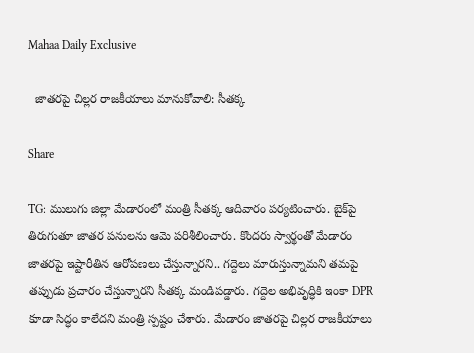Mahaa Daily Exclusive

  జాతరపై చిల్లర రాజకీయాలు మానుకోవాలి: సీతక్క

Share

TG: ములుగు జిల్లా మేడారంలో మంత్రి సీతక్క ఆదివారం పర్యటించారు. బైక్‌పై తిరుగుతూ జాతర పనులను ఆమె పరిశీలించారు. కొందరు స్వార్థంతో మేడారం జాతరపై ఇష్టారీతిన ఆరోపణలు చేస్తున్నారని.. గద్దెలు మారుస్తున్నామని తమపై తప్పుడు ప్రచారం చేస్తున్నారని సీతక్క మండిపడ్డారు. గద్దెల అభివృద్ధికి ఇంకా DPR కూడా సిద్ధం కాలేదని మంత్రి స్పష్టం చేశారు. మేడారం జాతరపై చిల్లర రాజకీయాలు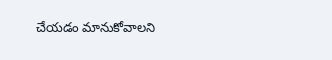చేయడం మానుకోవాలని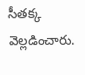సీతక్క వెల్లడించారు.